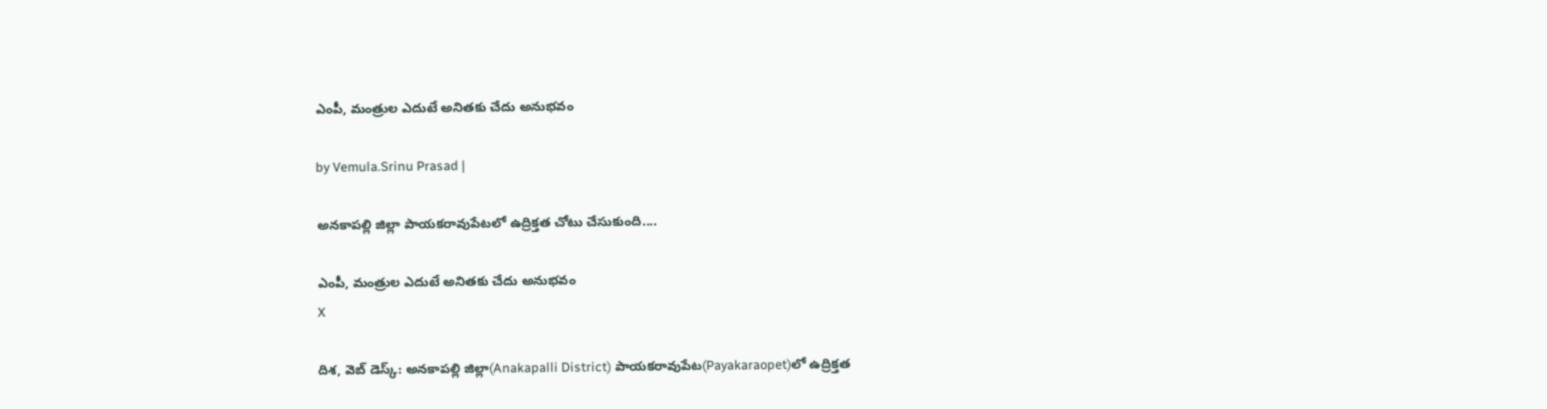ఎంపీ, మంత్రుల ఎదుటే అనితకు చేదు అనుభవం

by Vemula.Srinu Prasad |

అనకాపల్లి జిల్లా పాయకరావుపేటలో ఉద్రిక్తత చోటు చేసుకుంది....

ఎంపీ, మంత్రుల ఎదుటే అనితకు చేదు అనుభవం
X

దిశ, వెబ్ డెస్క్: అనకాపల్లి జిల్లా(Anakapalli District) పాయకరావుపేట(Payakaraopet)లో ఉద్రిక్తత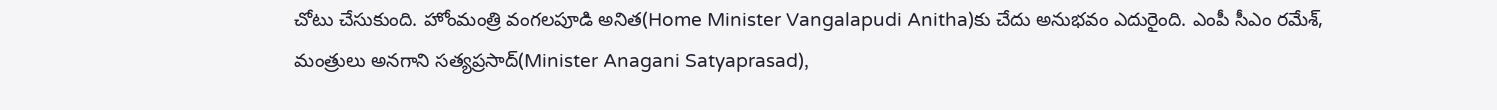చోటు చేసుకుంది. హోంమంత్రి వంగలపూడి అనిత(Home Minister Vangalapudi Anitha)కు చేదు అనుభవం ఎదురైంది. ఎంపీ సీఎం రమేశ్, మంత్రులు అనగాని సత్యప్రసాద్(Minister Anagani Satyaprasad),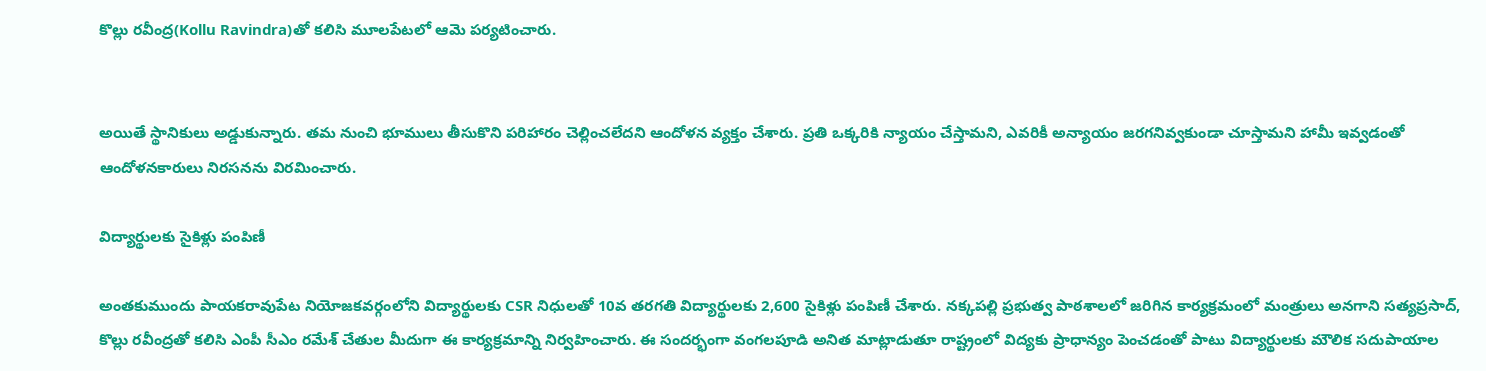కొల్లు రవీంద్ర(Kollu Ravindra)తో కలిసి మూలపేటలో ఆమె పర్యటించారు.


అయితే స్థానికులు అడ్డుకున్నారు. తమ నుంచి భూములు తీసుకొని పరిహారం చెల్లించలేదని ఆందోళన వ్యక్తం చేశారు. ప్రతి ఒక్కరికి న్యాయం చేస్తామని, ఎవరికీ అన్యాయం జరగనివ్వకుండా చూస్తామని హామీ ఇవ్వడంతో ఆందోళనకారులు నిరసనను విరమించారు.

విద్యార్థులకు సైకిళ్లు పంపిణీ

అంతకుముందు పాయకరావుపేట నియోజకవర్గంలోని విద్యార్థులకు CSR నిధులతో 10వ తరగతి విద్యార్థులకు 2,600 సైకిళ్లు పంపిణీ చేశారు. నక్కపల్లి ప్రభుత్వ పాఠశాలలో జరిగిన కార్యక్రమంలో మంత్రులు అనగాని సత్యప్రసాద్, కొల్లు రవీంద్రతో కలిసి ఎంపీ సీఎం రమేశ్ చేతుల మీదుగా ఈ కార్యక్రమాన్ని నిర్వహించారు. ఈ సందర్భంగా వంగలపూడి అనిత మాట్లాడుతూ రాష్ట్రంలో విద్యకు ప్రాధాన్యం పెంచడంతో పాటు విద్యార్థులకు మౌలిక సదుపాయాల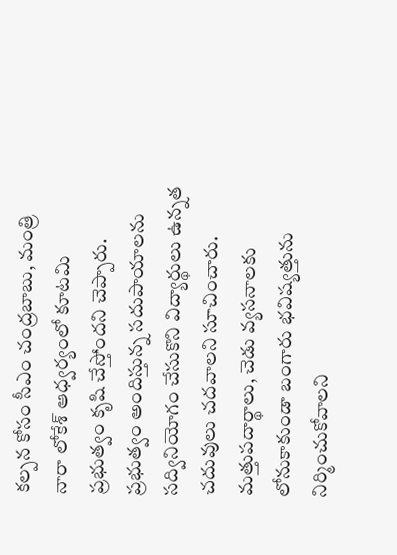కల్పన కోసం సీఎం చంద్రబాబు, మంత్రి నారా లోకేశ్ ఆధ్వర్యంలో కూటమి ప్రభుత్వం కృషి చేస్తోందని చెప్పారు. ప్రభుత్వం అందిస్తున్న సదుపాయాలను సద్వినియోగం చేసుకొని విద్యార్థులు ఉన్నత చదువులు చదవాలని సూచించారు. మత్తుపదార్థాలు, చెడు వ్యసనాలకు లోనుకాకుండా బంగారు భవిష్యత్తును నిర్మించుకోవాలని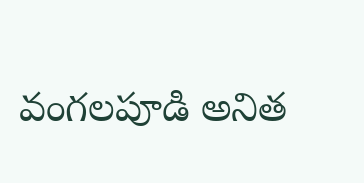వంగలపూడి అనిత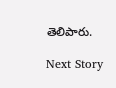తెలిపారు.

Next Story